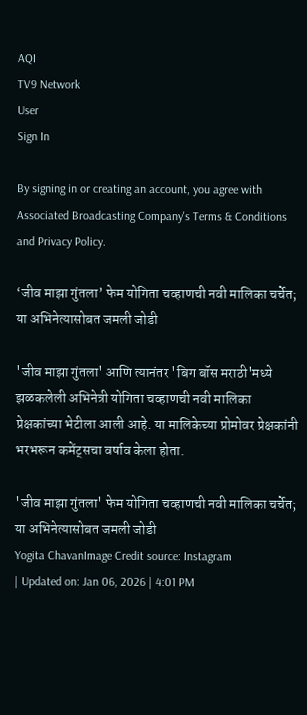AQI
TV9 Network
User
Sign In

By signing in or creating an account, you agree with Associated Broadcasting Company's Terms & Conditions and Privacy Policy.

‘जीव माझा गुंतला’ फेम योगिता चव्हाणची नवी मालिका चर्चेत; या अभिनेत्यासोबत जमली जोडी

'जीव माझा गुंतला' आणि त्यानंतर 'बिग बॉस मराठी'मध्ये झळकलेली अभिनेत्री योगिता चव्हाणची नवी मालिका प्रेक्षकांच्या भेटीला आली आहे. या मालिकेच्या प्रोमोवर प्रेक्षकांनी भरभरून कमेंट्सचा वर्षाव केला होता.

'जीव माझा गुंतला' फेम योगिता चव्हाणची नवी मालिका चर्चेत; या अभिनेत्यासोबत जमली जोडी
Yogita ChavanImage Credit source: Instagram
| Updated on: Jan 06, 2026 | 4:01 PM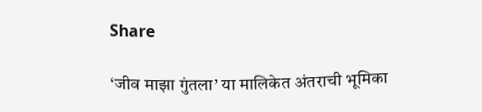Share

‘जीव माझा गुंतला’ या मालिकेत अंतराची भूमिका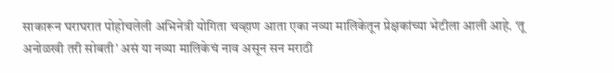साकारून घराघरात पोहोचलेली अभिनेत्री योगिता चव्हाण आता एका नव्या मालिकेतून प्रेक्षकांच्या भेटीला आली आहे. ‘तू अनोळखी तरी सोबती’ असं या नव्या मालिकेचं नाव असून सन मराठी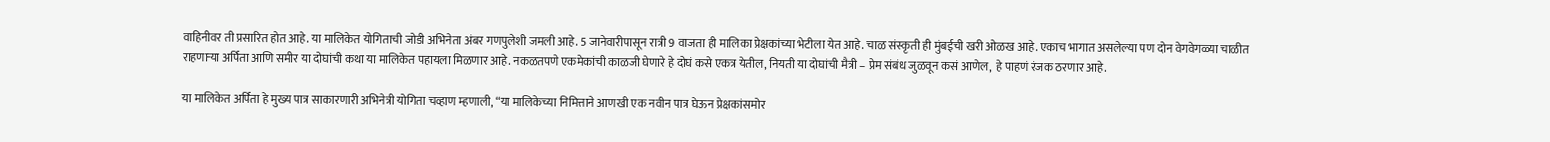वाहिनीवर ती प्रसारित होत आहे. या मालिकेत योगिताची जोडी अभिनेता अंबर गणपुलेशी जमली आहे. 5 जानेवारीपासून रात्री 9 वाजता ही मालिका प्रेक्षकांच्या भेटीला येत आहे. चाळ संस्कृती ही मुंबईची खरी ओळख आहे. एकाच भागात असलेल्या पण दोन वेगवेगळ्या चाळीत राहणाऱ्या अर्पिता आणि समीर या दोघांची कथा या मालिकेत पहायला मिळणार आहे. नकळतपणे एकमेकांची काळजी घेणारे हे दोघं कसे एकत्र येतील, नियती या दोघांची मैत्री – प्रेम संबंध जुळवून कसं आणेल,  हे पाहणं रंजक ठरणार आहे.

या मालिकेत अर्पिता हे मुख्य पात्र साकारणारी अभिनेत्री योगिता चव्हाण म्हणाली, “या मालिकेच्या निमित्ताने आणखी एक नवीन पात्र घेऊन प्रेक्षकांसमोर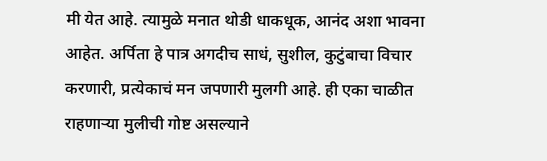मी येत आहे. त्यामुळे मनात थोडी धाकधूक, आनंद अशा भावना आहेत. अर्पिता हे पात्र अगदीच साधं, सुशील, कुटुंबाचा विचार करणारी, प्रत्येकाचं मन जपणारी मुलगी आहे. ही एका चाळीत राहणाऱ्या मुलीची गोष्ट असल्याने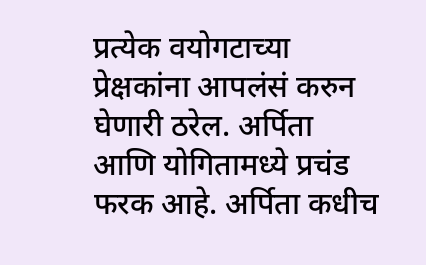प्रत्येक वयोगटाच्या प्रेक्षकांना आपलंसं करुन घेणारी ठरेल. अर्पिता आणि योगितामध्ये प्रचंड फरक आहे. अर्पिता कधीच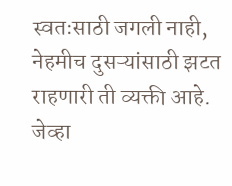स्वतःसाठी जगली नाही, नेहमीच दुसऱ्यांसाठी झटत राहणारी ती व्यक्ती आहे. जेव्हा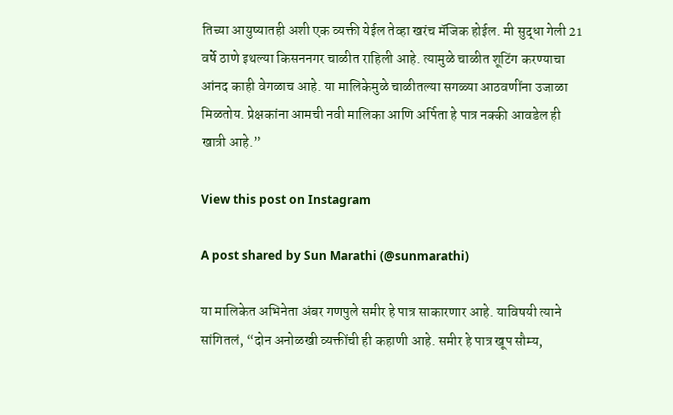तिच्या आयुष्यातही अशी एक व्यक्ती येईल तेव्हा खरंच मॅजिक होईल. मी सुद्धा गेली 21 वर्षे ठाणे इथल्या किसननगर चाळीत राहिली आहे. त्यामुळे चाळीत शूटिंग करण्याचा आंनद काही वेगळाच आहे. या मालिकेमुळे चाळीतल्या सगळ्या आठवणींना उजाळा मिळतोय. प्रेक्षकांना आमची नवी मालिका आणि अर्पिता हे पात्र नक्की आवडेल ही खात्री आहे.”

View this post on Instagram

A post shared by Sun Marathi (@sunmarathi)

या मालिकेत अभिनेता अंबर गणपुले समीर हे पात्र साकारणार आहे. याविषयी त्याने सांगितलं, “दोन अनोळखी व्यक्तींची ही कहाणी आहे. समीर हे पात्र खूप सौम्य,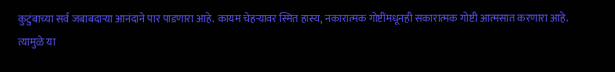कुटुंबाच्या सर्व जबाबदाऱ्या आनंदाने पार पाडणारा आहे. कायम चेहऱ्यावर स्मित हास्य, नकारात्मक गोष्टींमधूनही सकारात्मक गोष्टी आत्मसात करणारा आहे. त्यामुळे या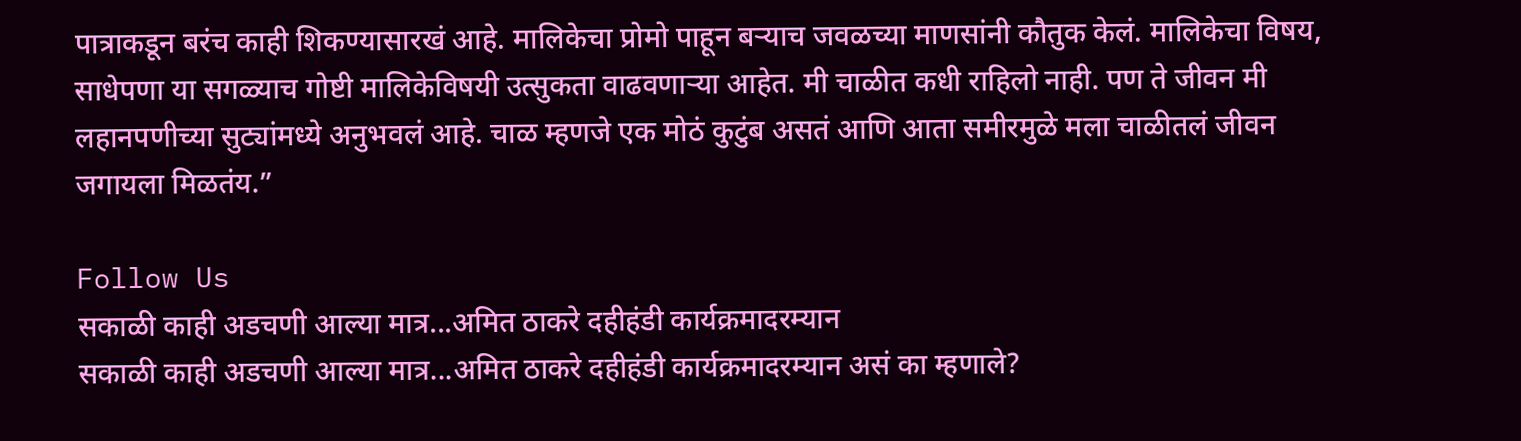पात्राकडून बरंच काही शिकण्यासारखं आहे. मालिकेचा प्रोमो पाहून बऱ्याच जवळच्या माणसांनी कौतुक केलं. मालिकेचा विषय, साधेपणा या सगळ्याच गोष्टी मालिकेविषयी उत्सुकता वाढवणाऱ्या आहेत. मी चाळीत कधी राहिलो नाही. पण ते जीवन मी लहानपणीच्या सुट्यांमध्ये अनुभवलं आहे. चाळ म्हणजे एक मोठं कुटुंब असतं आणि आता समीरमुळे मला चाळीतलं जीवन जगायला मिळतंय.”

Follow Us
सकाळी काही अडचणी आल्या मात्र...अमित ठाकरे दहीहंडी कार्यक्रमादरम्यान
सकाळी काही अडचणी आल्या मात्र...अमित ठाकरे दहीहंडी कार्यक्रमादरम्यान असं का म्हणाले?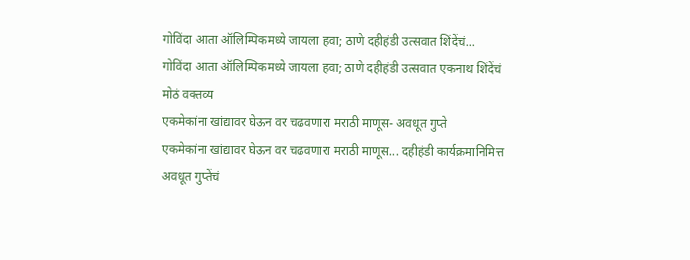गोविंदा आता ऑलिम्पिकमध्ये जायला हवा; ठाणे दहीहंडी उत्सवात शिंदेंचं...
गोविंदा आता ऑलिम्पिकमध्ये जायला हवा; ठाणे दहीहंडी उत्सवात एकनाथ शिंदेंचं मोठं वक्तव्य
एकमेकांना खांद्यावर घेऊन वर चढवणारा मराठी माणूस- अवधूत गुप्ते
एकमेकांना खांद्यावर घेऊन वर चढवणारा मराठी माणूस... दहीहंडी कार्यक्रमानिमित्त अवधूत गुप्तेंचं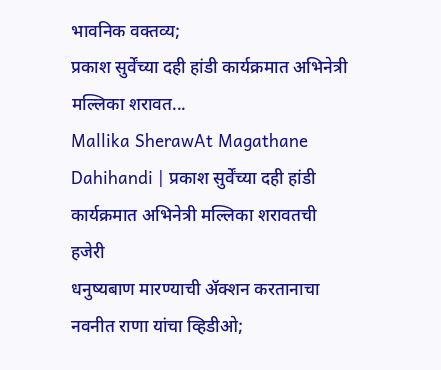भावनिक वक्तव्य;
प्रकाश सुर्वेंच्या दही हांडी कार्यक्रमात अभिनेत्री मल्लिका शरावत...
Mallika SherawAt Magathane Dahihandi | प्रकाश सुर्वेंच्या दही हांडी कार्यक्रमात अभिनेत्री मल्लिका शरावतची हजेरी
धनुष्यबाण मारण्याची ॲक्शन करतानाचा नवनीत राणा यांचा व्हिडीओ;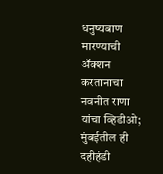धनुष्यबाण मारण्याची ॲक्शन करतानाचा नवनीत राणा यांचा व्हिडीओ; मुंबईतील ही दहीहंडी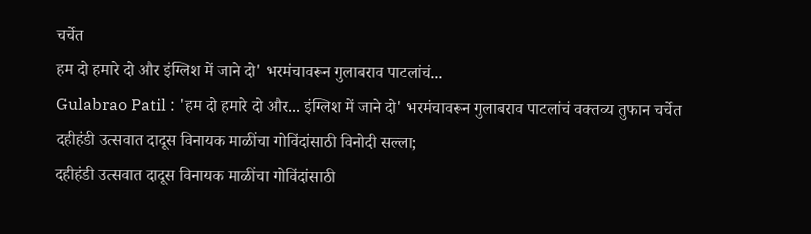चर्चेत
हम दो हमारे दो और इंग्लिश में जाने दो' भरमंचावरून गुलाबराव पाटलांचं...
Gulabrao Patil : 'हम दो हमारे दो और... इंग्लिश में जाने दो' भरमंचावरून गुलाबराव पाटलांचं वक्तव्य तुफान चर्चेत
दहीहंडी उत्सवात दादूस विनायक माळींचा गोविंदांसाठी विनोदी सल्ला;
दहीहंडी उत्सवात दादूस विनायक माळींचा गोविंदांसाठी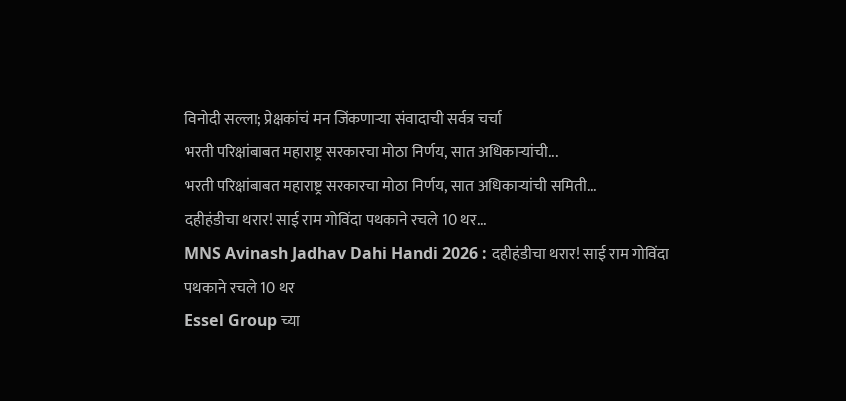विनोदी सल्ला; प्रेक्षकांचं मन जिंकणाऱ्या संवादाची सर्वत्र चर्चा
भरती परिक्षांबाबत महाराष्ट्र सरकारचा मोठा निर्णय, सात अधिकाऱ्यांची...
भरती परिक्षांबाबत महाराष्ट्र सरकारचा मोठा निर्णय, सात अधिकाऱ्यांची समिती...
दहीहंडीचा थरार! साई राम गोविंदा पथकाने रचले 10 थर...
MNS Avinash Jadhav Dahi Handi 2026 : दहीहंडीचा थरार! साई राम गोविंदा पथकाने रचले 10 थर
Essel Group च्या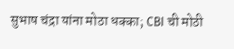सुभाष चंद्रा यांना मोठा धक्का; CBI ची मोठी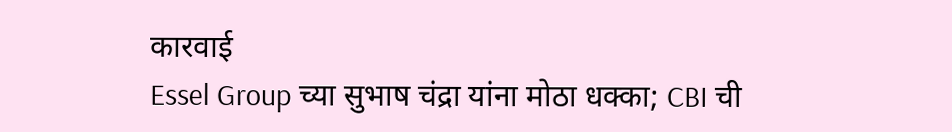कारवाई
Essel Group च्या सुभाष चंद्रा यांना मोठा धक्का; CBI ची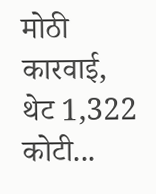मोठी कारवाई, थेट 1,322 कोटी...